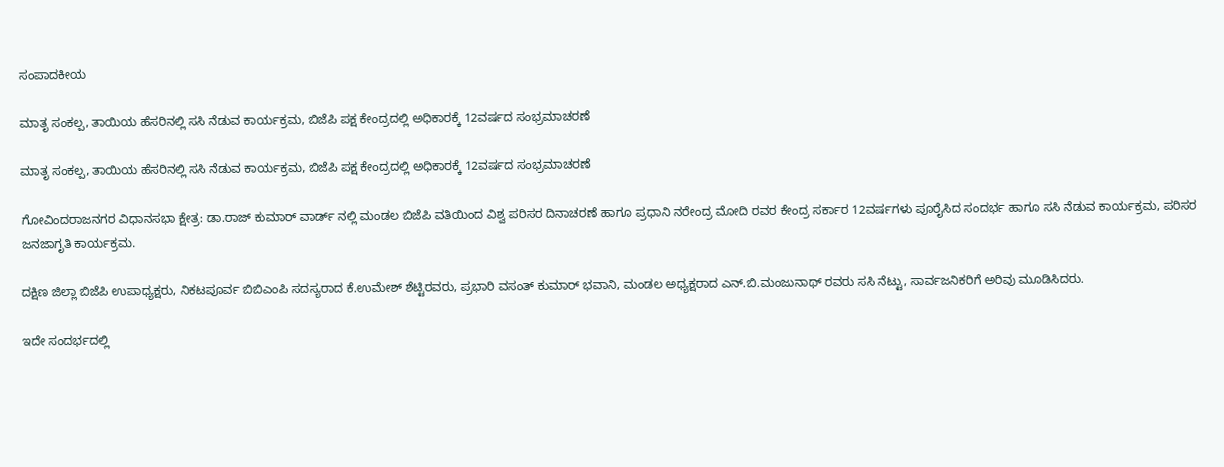ಸಂಪಾದಕೀಯ

ಮಾತೃ ಸಂಕಲ್ಪ, ತಾಯಿಯ ಹೆಸರಿನಲ್ಲಿ ಸಸಿ ನೆಡುವ ಕಾರ್ಯಕ್ರಮ, ಬಿಜೆಪಿ ಪಕ್ಷ ಕೇಂದ್ರದಲ್ಲಿ ಅಧಿಕಾರಕ್ಕೆ 12ವರ್ಷದ ಸಂಭ್ರಮಾಚರಣೆ

ಮಾತೃ ಸಂಕಲ್ಪ, ತಾಯಿಯ ಹೆಸರಿನಲ್ಲಿ ಸಸಿ ನೆಡುವ ಕಾರ್ಯಕ್ರಮ, ಬಿಜೆಪಿ ಪಕ್ಷ ಕೇಂದ್ರದಲ್ಲಿ ಅಧಿಕಾರಕ್ಕೆ 12ವರ್ಷದ ಸಂಭ್ರಮಾಚರಣೆ

ಗೋವಿಂದರಾಜನಗರ ವಿಧಾನಸಭಾ ಕ್ಷೇತ್ರ: ಡಾ.ರಾಜ್ ಕುಮಾರ್ ವಾರ್ಡ್ ನಲ್ಲಿ ಮಂಡಲ ಬಿಜೆಪಿ ವತಿಯಿಂದ ವಿಶ್ವ ಪರಿಸರ ದಿನಾಚರಣೆ ಹಾಗೂ ಪ್ರಧಾನಿ ನರೇಂದ್ರ ಮೋದಿ ರವರ ಕೇಂದ್ರ ಸರ್ಕಾರ 12ವರ್ಷಗಳು ಪೂರೈಸಿದ ಸಂದರ್ಭ ಹಾಗೂ ಸಸಿ ನೆಡುವ ಕಾರ್ಯಕ್ರಮ, ಪರಿಸರ ಜನಜಾಗೃತಿ ಕಾರ್ಯಕ್ರಮ.

ದಕ್ಷಿಣ ಜಿಲ್ಲಾ ಬಿಜೆಪಿ ಉಪಾಧ್ಯಕ್ಷರು, ನಿಕಟಪೂರ್ವ ಬಿಬಿಎಂಪಿ ಸದಸ್ಯರಾದ ಕೆ.ಉಮೇಶ್ ಶೆಟ್ಟಿರವರು, ಪ್ರಭಾರಿ ವಸಂತ್ ಕುಮಾರ್ ಭವಾನಿ, ಮಂಡಲ ಅಧ್ಯಕ್ಷರಾದ ಎನ್.ಬಿ.ಮಂಜುನಾಥ್ ರವರು ಸಸಿ ನೆಟ್ಟು, ಸಾರ್ವಜನಿಕರಿಗೆ ಅರಿವು ಮೂಡಿಸಿದರು.

ಇದೇ ಸಂದರ್ಭದಲ್ಲಿ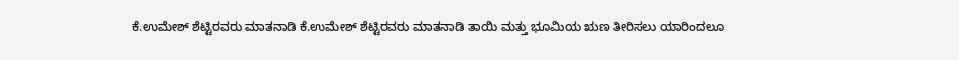ಕೆ.ಉಮೇಶ್ ಶೆಟ್ಟಿರವರು ಮಾತನಾಡಿ ಕೆ.ಉಮೇಶ್ ಶೆಟ್ಟಿರವರು ಮಾತನಾಡಿ ತಾಯಿ ಮತ್ತು ಭೂಮಿಯ ಋಣ ತೀರಿಸಲು ಯಾರಿಂದಲೂ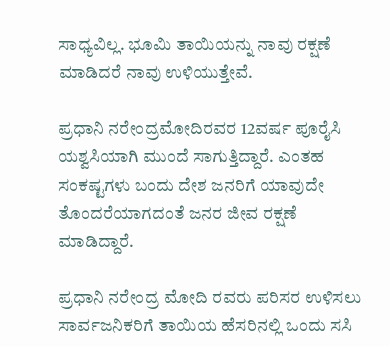ಸಾಧ್ಯವಿಲ್ಲ. ಭೂಮಿ ತಾಯಿಯನ್ನು ನಾವು ರಕ್ಷಣೆ ಮಾಡಿದರೆ ನಾವು ಉಳಿಯುತ್ತೇವೆ.

ಪ್ರಧಾನಿ ನರೇಂದ್ರಮೋದಿರವರ 12ವರ್ಷ ಪೂರೈಸಿ ಯಶ್ವಸಿಯಾಗಿ ಮುಂದೆ ಸಾಗುತ್ತಿದ್ದಾರೆ. ಎಂತಹ ಸಂಕಷ್ಟಗಳು ಬಂದು ದೇಶ ಜನರಿಗೆ ಯಾವುದೇ ತೊಂದರೆಯಾಗದಂತೆ ಜನರ ಜೀವ ರಕ್ಷಣೆ ಮಾಡಿದ್ದಾರೆ.

ಪ್ರಧಾನಿ ನರೇಂದ್ರ ಮೋದಿ ರವರು ಪರಿಸರ ಉಳಿಸಲು ಸಾರ್ವಜನಿಕರಿಗೆ ತಾಯಿಯ ಹೆಸರಿನಲ್ಲಿ ಒಂದು ಸಸಿ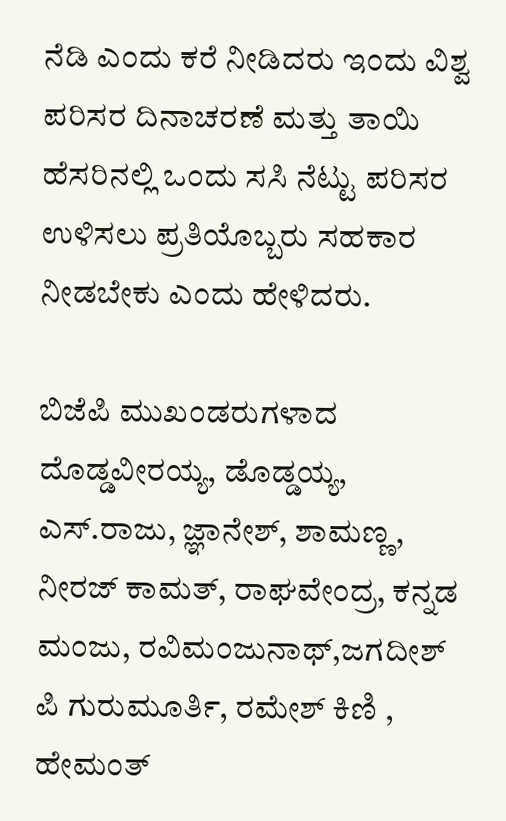ನೆಡಿ ಎಂದು ಕರೆ ನೀಡಿದರು ಇಂದು ವಿಶ್ವ ಪರಿಸರ ದಿನಾಚರಣೆ ಮತ್ತು ತಾಯಿ ಹೆಸರಿನಲ್ಲಿ ಒಂದು ಸಸಿ ನೆಟ್ಟು ಪರಿಸರ ಉಳಿಸಲು ಪ್ರತಿಯೊಬ್ಬರು ಸಹಕಾರ ನೀಡಬೇಕು ಎಂದು ಹೇಳಿದರು.

ಬಿಜೆಪಿ ಮುಖಂಡರುಗಳಾದ ದೊಡ್ಡವೀರಯ್ಯ, ಡೊಡ್ಡಯ್ಯ, ಎಸ್.ರಾಜು, ಜ್ಞಾನೇಶ್, ಶಾಮಣ್ಣ, ನೀರಜ್ ಕಾಮತ್, ರಾಘವೇಂದ್ರ, ಕನ್ನಡ ಮಂಜು, ರವಿಮಂಜುನಾಥ್,ಜಗದೀಶ್ ಪಿ ಗುರುಮೂರ್ತಿ, ರಮೇಶ್ ಕಿಣಿ , ಹೇಮಂತ್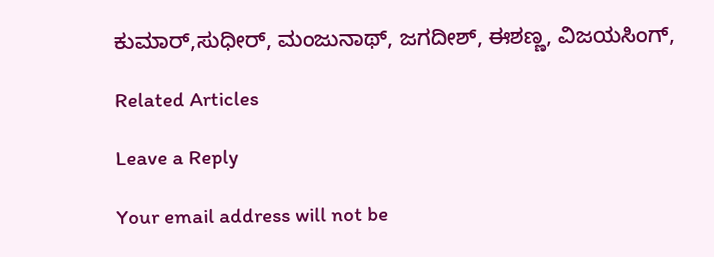ಕುಮಾರ್,ಸುಧೀರ್, ಮಂಜುನಾಥ್, ಜಗದೀಶ್, ಈಶಣ್ಣ, ವಿಜಯಸಿಂಗ್,

Related Articles

Leave a Reply

Your email address will not be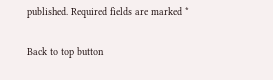published. Required fields are marked *

Back to top button